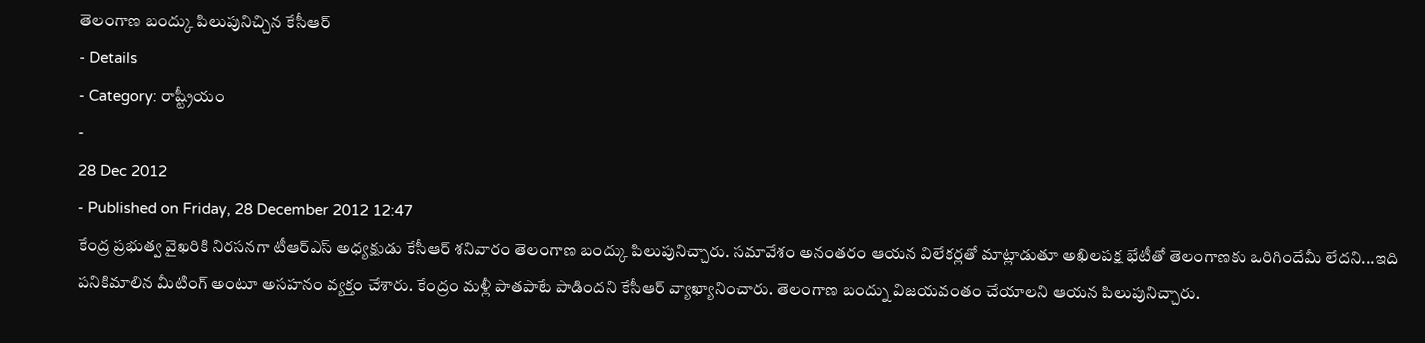తెలంగాణ బంద్కు పిలుపునిచ్చిన కేసీఆర్
- Details
- Category: రాష్ట్రీయం
-
28 Dec 2012
- Published on Friday, 28 December 2012 12:47
కేంద్ర ప్రభుత్వ వైఖరికి నిరసనగా టీఆర్ఎస్ అధ్యక్షుడు కేసీఆర్ శనివారం తెలంగాణ బంద్కు పిలుపునిచ్చారు. సమావేశం అనంతరం ఆయన విలేకర్లతో మాట్లాడుతూ అఖిలపక్ష భేటీతో తెలంగాణకు ఒరిగిందేమీ లేదని...ఇది పనికిమాలిన మీటింగ్ అంటూ అసహనం వ్యక్తం చేశారు. కేంద్రం మళ్లీ పాతపాటే పాడిందని కేసీఆర్ వ్యాఖ్యానించారు. తెలంగాణ బంద్ను విజయవంతం చేయాలని ఆయన పిలుపునిచ్చారు.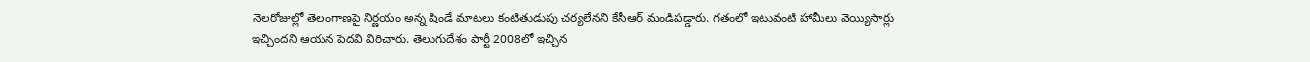నెలరోజుల్లో తెలంగాణపై నిర్ణయం అన్న షిండే మాటలు కంటితుడుపు చర్యలేనని కేసీఆర్ మండిపడ్డారు. గతంలో ఇటువంటి హామీలు వెయ్యిసార్లు ఇచ్చిందని ఆయన పెదవి విరిచారు. తెలుగుదేశం పార్టీ 2008లో ఇచ్చిన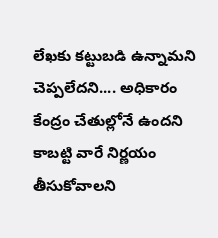లేఖకు కట్టుబడి ఉన్నామని చెప్పలేదని.... అధికారం కేంద్రం చేతుల్లోనే ఉందని కాబట్టి వారే నిర్ణయం తీసుకోవాలని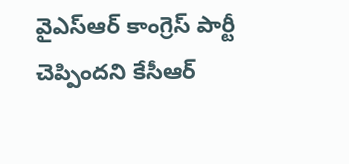వైఎస్ఆర్ కాంగ్రెస్ పార్టీ చెప్పిందని కేసీఆర్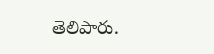తెలిపారు.